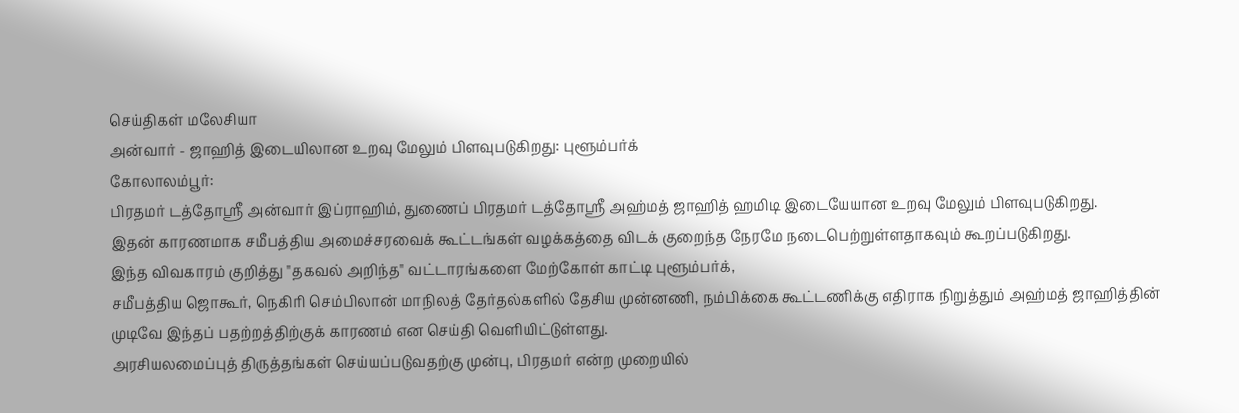செய்திகள் மலேசியா
அன்வார் - ஜாஹித் இடையிலான உறவு மேலும் பிளவுபடுகிறது: புளூம்பர்க்
கோலாலம்பூர்:
பிரதமர் டத்தோஸ்ரீ அன்வார் இப்ராஹிம், துணைப் பிரதமர் டத்தோஸ்ரீ அஹ்மத் ஜாஹித் ஹமிடி இடையேயான உறவு மேலும் பிளவுபடுகிறது.
இதன் காரணமாக சமீபத்திய அமைச்சரவைக் கூட்டங்கள் வழக்கத்தை விடக் குறைந்த நேரமே நடைபெற்றுள்ளதாகவும் கூறப்படுகிறது.
இந்த விவகாரம் குறித்து "தகவல் அறிந்த" வட்டாரங்களை மேற்கோள் காட்டி புளூம்பர்க்,
சமீபத்திய ஜொகூர், நெகிரி செம்பிலான் மாநிலத் தேர்தல்களில் தேசிய முன்னணி, நம்பிக்கை கூட்டணிக்கு எதிராக நிறுத்தும் அஹ்மத் ஜாஹித்தின் முடிவே இந்தப் பதற்றத்திற்குக் காரணம் என செய்தி வெளியிட்டுள்ளது.
அரசியலமைப்புத் திருத்தங்கள் செய்யப்படுவதற்கு முன்பு, பிரதமர் என்ற முறையில்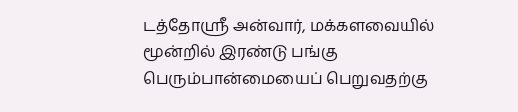டத்தோஸ்ரீ அன்வார், மக்களவையில் மூன்றில் இரண்டு பங்கு பெரும்பான்மையைப் பெறுவதற்கு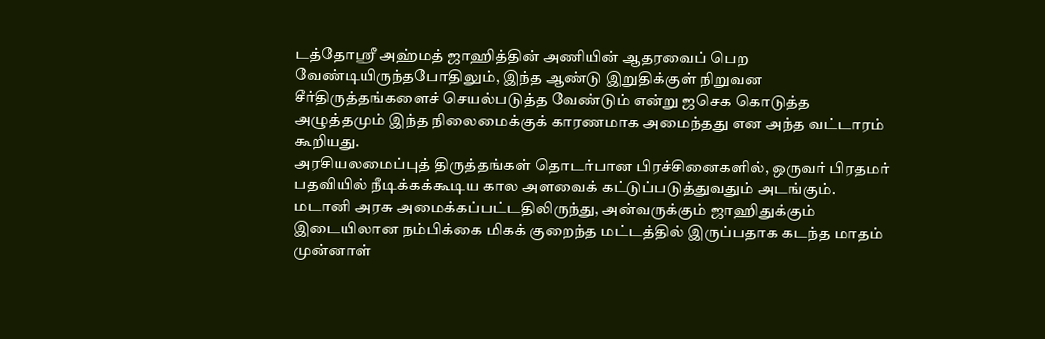டத்தோஸ்ரீ அஹ்மத் ஜாஹித்தின் அணியின் ஆதரவைப் பெற வேண்டியிருந்தபோதிலும், இந்த ஆண்டு இறுதிக்குள் நிறுவன சீர்திருத்தங்களைச் செயல்படுத்த வேண்டும் என்று ஜசெக கொடுத்த அழுத்தமும் இந்த நிலைமைக்குக் காரணமாக அமைந்தது என அந்த வட்டாரம் கூறியது.
அரசியலமைப்புத் திருத்தங்கள் தொடர்பான பிரச்சினைகளில், ஒருவர் பிரதமர் பதவியில் நீடிக்கக்கூடிய கால அளவைக் கட்டுப்படுத்துவதும் அடங்கும்.
மடானி அரசு அமைக்கப்பட்டதிலிருந்து, அன்வருக்கும் ஜாஹிதுக்கும் இடையிலான நம்பிக்கை மிகக் குறைந்த மட்டத்தில் இருப்பதாக கடந்த மாதம் முன்னாள்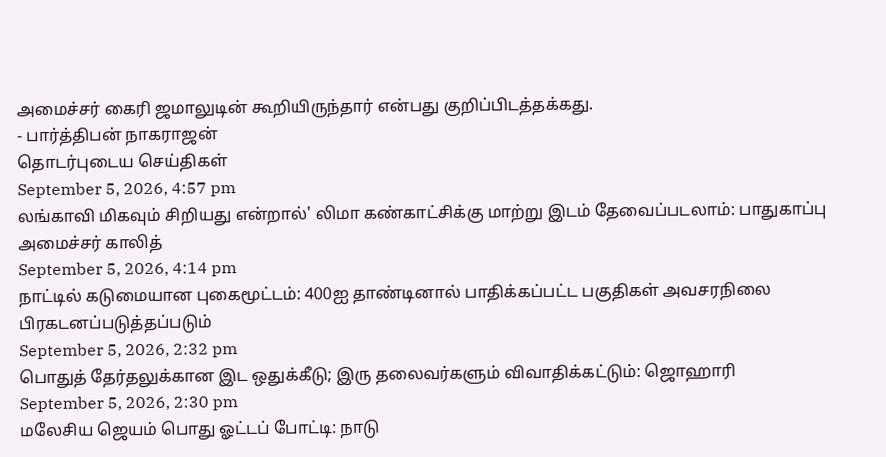அமைச்சர் கைரி ஜமாலுடின் கூறியிருந்தார் என்பது குறிப்பிடத்தக்கது.
- பார்த்திபன் நாகராஜன்
தொடர்புடைய செய்திகள்
September 5, 2026, 4:57 pm
லங்காவி மிகவும் சிறியது என்றால்' லிமா கண்காட்சிக்கு மாற்று இடம் தேவைப்படலாம்: பாதுகாப்பு அமைச்சர் காலித்
September 5, 2026, 4:14 pm
நாட்டில் கடுமையான புகைமூட்டம்: 400ஐ தாண்டினால் பாதிக்கப்பட்ட பகுதிகள் அவசரநிலை பிரகடனப்படுத்தப்படும்
September 5, 2026, 2:32 pm
பொதுத் தேர்தலுக்கான இட ஒதுக்கீடு; இரு தலைவர்களும் விவாதிக்கட்டும்: ஜொஹாரி
September 5, 2026, 2:30 pm
மலேசிய ஜெயம் பொது ஓட்டப் போட்டி: நாடு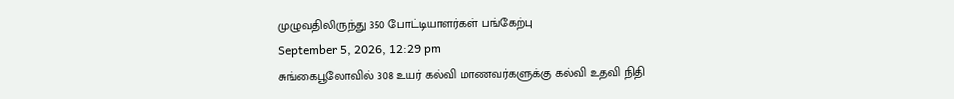முழுவதிலிருந்து 350 போட்டியாளர்கள் பங்கேற்பு
September 5, 2026, 12:29 pm
சுங்கைபூலோவில் 308 உயர் கல்வி மாணவர்களுக்கு கல்வி உதவி நிதி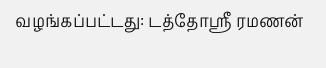வழங்கப்பட்டது: டத்தோஸ்ரீ ரமணன்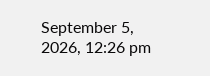September 5, 2026, 12:26 pm